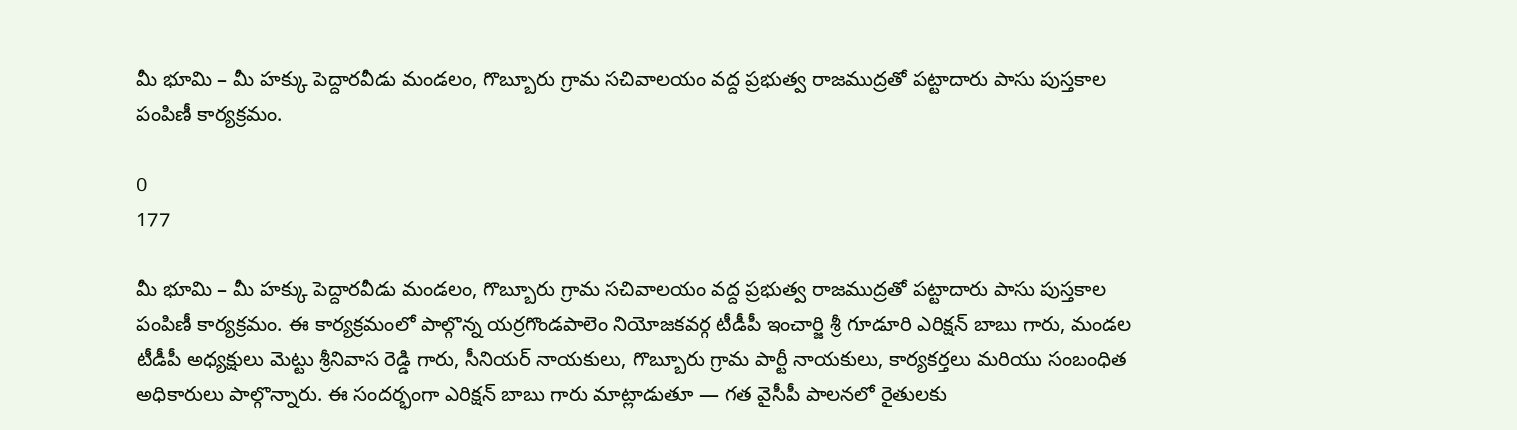మీ భూమి – మీ హక్కు పెద్దారవీడు మండలం, గొబ్బూరు గ్రామ సచివాలయం వద్ద ప్రభుత్వ రాజముద్రతో పట్టాదారు పాసు పుస్తకాల పంపిణీ కార్యక్రమం.

0
177

మీ భూమి – మీ హక్కు పెద్దారవీడు మండలం, గొబ్బూరు గ్రామ సచివాలయం వద్ద ప్రభుత్వ రాజముద్రతో పట్టాదారు పాసు పుస్తకాల పంపిణీ కార్యక్రమం. ఈ కార్యక్రమంలో పాల్గొన్న యర్రగొండపాలెం నియోజకవర్గ టీడీపీ ఇంచార్జి శ్రీ గూడూరి ఎరిక్షన్ బాబు గారు, మండల టీడీపీ అధ్యక్షులు మెట్టు శ్రీనివాస రెడ్డి గారు, సీనియర్ నాయకులు, గొబ్బూరు గ్రామ పార్టీ నాయకులు, కార్యకర్తలు మరియు సంబంధిత అధికారులు పాల్గొన్నారు. ఈ సందర్భంగా ఎరిక్షన్ బాబు గారు మాట్లాడుతూ — గత వైసీపీ పాలనలో రైతులకు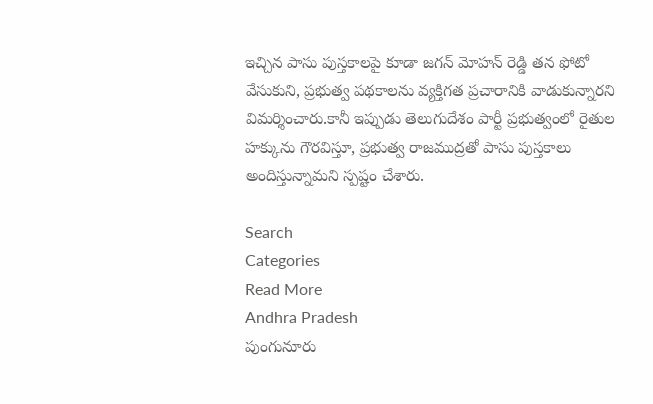ఇచ్చిన పాసు పుస్తకాలపై కూడా జగన్ మోహన్ రెడ్డి తన ఫోటో వేసుకుని, ప్రభుత్వ పథకాలను వ్యక్తిగత ప్రచారానికి వాడుకున్నారని విమర్శించారు.కానీ ఇప్పుడు తెలుగుదేశం పార్టీ ప్రభుత్వంలో రైతుల హక్కును గౌరవిస్తూ, ప్రభుత్వ రాజముద్రతో పాసు పుస్తకాలు అందిస్తున్నామని స్పష్టం చేశారు.

Search
Categories
Read More
Andhra Pradesh
పుంగునూరు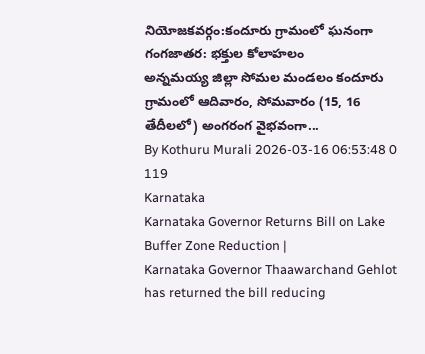నియోజకవర్గం:కందూరు గ్రామంలో ఘనంగా గంగజాతర: భక్తుల కోలాహలం
అన్నమయ్య జిల్లా సోమల మండలం కందూరు గ్రామంలో ఆదివారం, సోమవారం (15, 16 తేదీలలో) అంగరంగ వైభవంగా...
By Kothuru Murali 2026-03-16 06:53:48 0 119
Karnataka
Karnataka Governor Returns Bill on Lake Buffer Zone Reduction |
Karnataka Governor Thaawarchand Gehlot has returned the bill reducing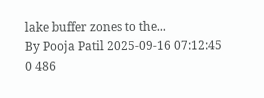lake buffer zones to the...
By Pooja Patil 2025-09-16 07:12:45 0 486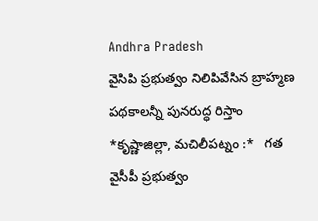Andhra Pradesh
వైసిపి ప్రభుత్వం నిలిపివేసిన బ్రాహ్మణ పథకాలన్నీ పునరుద్ధ రిస్తాం
*కృష్ణాజిల్లా, మచిలీపట్నం :*   గత వైసీపీ ప్రభుత్వం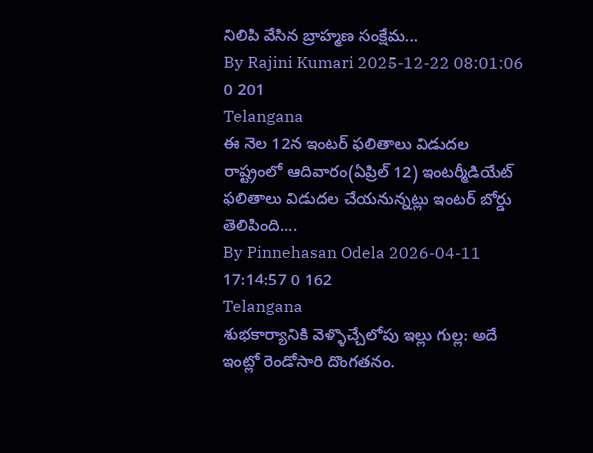నిలిపి వేసిన బ్రాహ్మణ సంక్షేమ...
By Rajini Kumari 2025-12-22 08:01:06 0 201
Telangana
ఈ నెల 12న ఇంటర్ ఫలితాలు విడుదల
రాష్ట్రంలో ఆదివారం(ఏప్రిల్ 12) ఇంటర్మీడియేట్ ఫలితాలు విడుదల చేయనున్నట్లు ఇంటర్ బోర్డు తెలిపింది....
By Pinnehasan Odela 2026-04-11 17:14:57 0 162
Telangana
శుభకార్యానికి వెళ్ళొచ్చేలోపు ఇల్లు గుల్ల: అదే ఇంట్లో రెండోసారి దొంగతనం.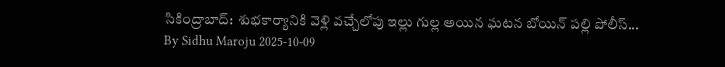సికింద్రాబాద్:  శుభకార్యానికి వెళ్లి వచ్చేలోపు ఇల్లు గుల్ల అయిన ఘటన బోయిన్ పల్లి పోలీస్...
By Sidhu Maroju 2025-10-09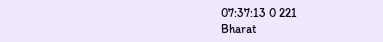07:37:13 0 221
Bharat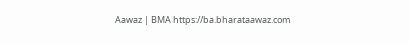Aawaz | BMA https://ba.bharataawaz.com